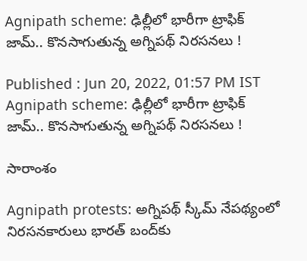Agnipath scheme: ఢిల్లీలో భారీగా ట్రాఫిక్ జామ్.. కొన‌సాగుతున్న అగ్నిప‌థ్ నిర‌స‌న‌లు !

Published : Jun 20, 2022, 01:57 PM IST
Agnipath scheme: ఢిల్లీలో భారీగా ట్రాఫిక్ జామ్.. కొన‌సాగుతున్న అగ్నిప‌థ్ నిర‌స‌న‌లు !

సారాంశం

Agnipath protests: అగ్నిప‌థ్ స్కీమ్ నేప‌థ్యంలో నిరసనకారులు భారత్ బంద్‌కు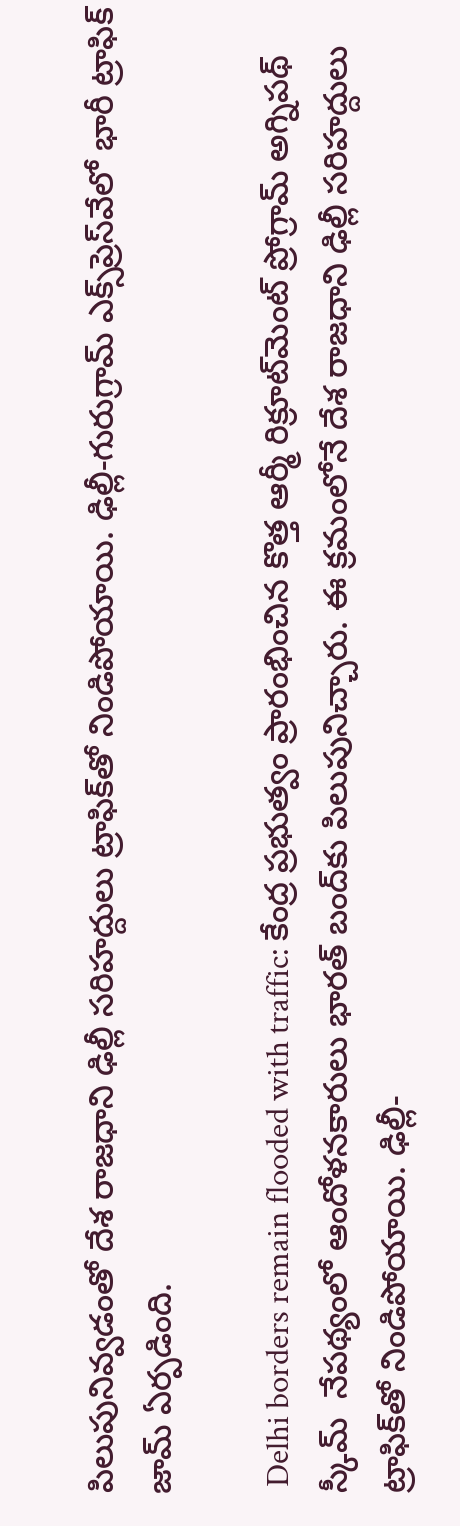పిలుపునివ్వడంతో దేశ రాజ‌ధాని ఢిల్లీ సరిహద్దులు ట్రాఫిక్‌తో నిండిపోయాయి. ఢిల్లీ-గురుగ్రామ్ ఎక్స్‌ప్రెస్‌వేలో భారీ ట్రాఫిక్ జామ్ ఏర్ప‌డింది.

 Delhi borders remain flooded with traffic: కేంద్ర ప్రభుత్వం ప్రారంభించిన కొత్త ఆర్మీ రిక్రూట్‌మెంట్ ప్రోగ్రామ్ అగ్నిప‌థ్ స్కీమ్  నేపథ్యంలో ఆందోళనకారులు భారత్ బంద్‌కు పిలుపునిచ్చారు. ఈ క్ర‌మంలోనే దేశ రాజ‌ధాని ఢిల్లీ సరిహద్దులు ట్రాఫిక్‌తో నిండిపోయాయి. ఢిల్లీ-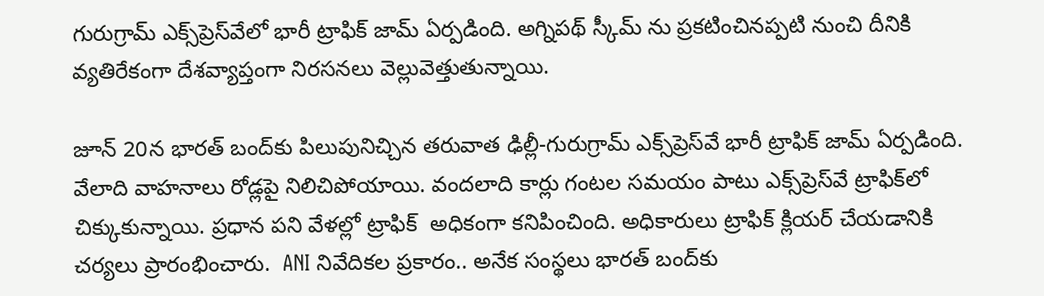గురుగ్రామ్ ఎక్స్‌ప్రెస్‌వేలో భారీ ట్రాఫిక్ జామ్ ఏర్ప‌డింది. అగ్నిప‌థ్ స్కీమ్ ను ప్ర‌క‌టించిన‌ప్ప‌టి నుంచి దీనికి వ్య‌తిరేకంగా దేశవ్యాప్తంగా నిరసనలు వెల్లువెత్తుతున్నాయి.

జూన్ 20న భారత్ బంద్‌కు పిలుపునిచ్చిన తరువాత ఢిల్లీ-గురుగ్రామ్ ఎక్స్‌ప్రెస్‌వే భారీ ట్రాఫిక్ జామ్ ఏర్ప‌డింది. వేలాది వాహ‌నాలు రోడ్ల‌పై నిలిచిపోయాయి. వందలాది కార్లు గంట‌ల స‌మ‌యం పాటు ఎక్స్‌ప్రెస్‌వే ట్రాఫిక్‌లో చిక్కుకున్నాయి. ప్రధాన పని వేళల్లో ట్రాఫిక్  అధికంగా కనిపించింది. అధికారులు ట్రాఫిక్ క్లియర్ చేయడానికి చ‌ర్య‌లు ప్రారంభించారు.  ANI నివేదికల ప్రకారం.. అనేక సంస్థలు భారత్ బంద్‌కు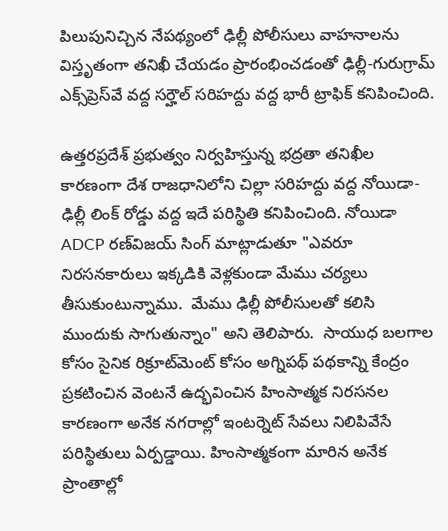పిలుపునిచ్చిన నేపథ్యంలో ఢిల్లీ పోలీసులు వాహనాలను విస్తృతంగా తనిఖీ చేయడం ప్రారంభించడంతో ఢిల్లీ-గురుగ్రామ్ ఎక్స్‌ప్రెస్‌వే వద్ద సర్హౌల్ సరిహద్దు వద్ద భారీ ట్రాఫిక్ కనిపించింది.

ఉత్తరప్రదేశ్ ప్రభుత్వం నిర్వహిస్తున్న భద్రతా తనిఖీల కారణంగా దేశ రాజధానిలోని చిల్లా సరిహద్దు వద్ద నోయిడా-ఢిల్లీ లింక్ రోడ్డు వద్ద ఇదే పరిస్థితి కనిపించింది. నోయిడా ADCP రణ్‌విజయ్ సింగ్ మాట్లాడుతూ "ఎవరూ నిరసనకారులు ఇక్కడికి వెళ్లకుండా మేము చర్యలు తీసుకుంటున్నాము.  మేము ఢిల్లీ పోలీసులతో కలిసి ముందుకు సాగుతున్నాం" అని తెలిపారు.  సాయుధ బలగాల కోసం సైనిక రిక్రూట్‌మెంట్ కోసం అగ్నిపథ్ పథకాన్ని కేంద్రం ప్రకటించిన వెంటనే ఉద్భవించిన హింసాత్మక నిరసనల కారణంగా అనేక నగరాల్లో ఇంటర్నెట్ సేవలు నిలిపివేసే పరిస్థితులు ఏర్పడ్డాయి. హింసాత్మకంగా మారిన అనేక ప్రాంతాల్లో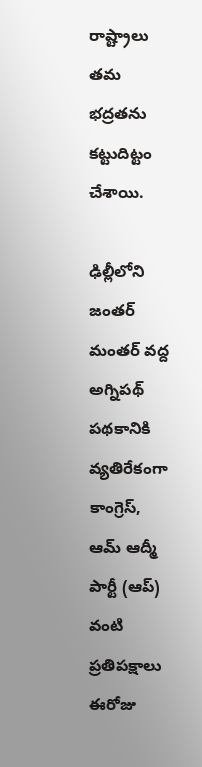రాష్ట్రాలు తమ భద్రతను కట్టుదిట్టం చేశాయి.

ఢిల్లీలోని జంతర్ మంతర్ వద్ద అగ్నిపథ్ పథకానికి వ్యతిరేకంగా కాంగ్రెస్, ఆమ్ ఆద్మీ పార్టీ (ఆప్) వంటి ప్రతిపక్షాలు ఈరోజు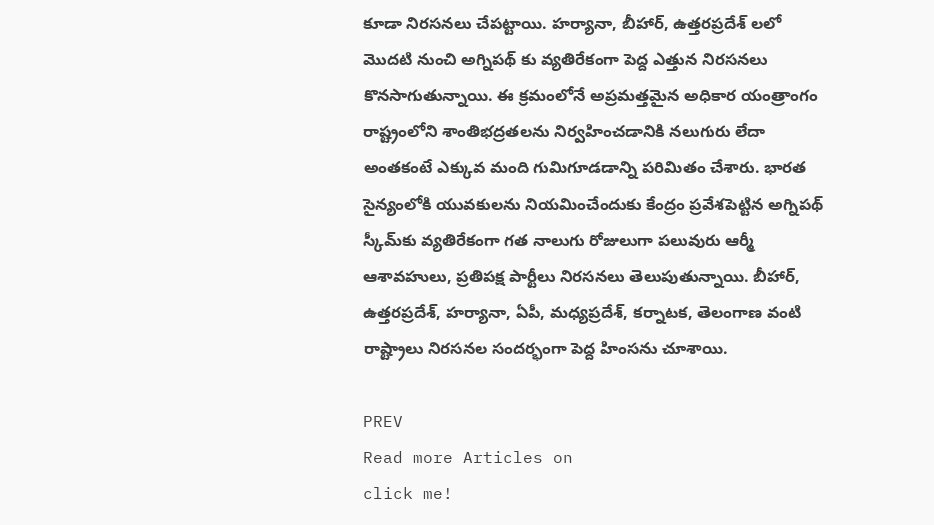కూడా నిరసనలు చేపట్టాయి. హర్యానా, బీహార్, ఉత్త‌ర‌ప్ర‌దేశ్ ల‌లో మొద‌టి నుంచి అగ్నిప‌థ్ కు వ్య‌తిరేకంగా పెద్ద ఎత్తున నిర‌స‌న‌లు కొన‌సాగుతున్నాయి. ఈ క్ర‌మంలోనే అప్ర‌మ‌త్త‌మైన అధికార యంత్రాంగం రాష్ట్రంలోని శాంతిభద్రతలను నిర్వహించడానికి నలుగురు లేదా అంతకంటే ఎక్కువ మంది గుమిగూడడాన్ని పరిమితం చేశారు. భారత సైన్యంలోకి యువకులను నియమించేందుకు కేంద్రం ప్రవేశపెట్టిన అగ్నిపథ్ స్కీమ్‌కు వ్యతిరేకంగా గత నాలుగు రోజులుగా పలువురు ఆర్మీ ఆశావహులు, ప్రతిపక్ష పార్టీలు నిరసనలు తెలుపుతున్నాయి. బీహార్, ఉత్తరప్రదేశ్, హర్యానా, ఏపీ, మ‌ధ్య‌ప్ర‌దేశ్, క‌ర్నాట‌క‌, తెలంగాణ వంటి రాష్ట్రాలు నిరసనల సందర్భంగా పెద్ద హింసను చూశాయి.

PREV
Read more Articles on
click me!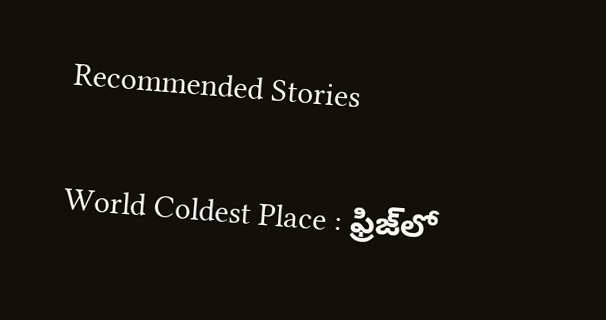Recommended Stories

World Coldest Place : ఫ్రిజ్‌లో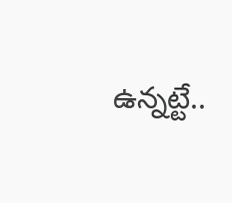ఉన్నట్టే..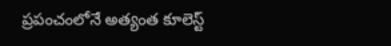ప్రపంచంలోనే అత్యంత కూలెస్ట్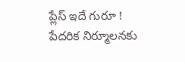ప్లేస్ ఇదే గురూ !
పేదరిక నిర్మూలనకు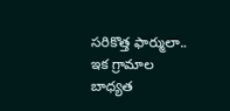సరికొత్త ఫార్ములా.. ఇక గ్రామాల బాధ్యత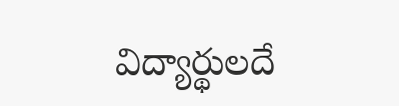విద్యార్థులదే